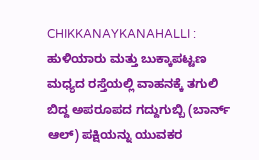CHIKKANAYKANAHALLI : ಹುಳಿಯಾರು ಮತ್ತು ಬುಕ್ಕಾಪಟ್ಟಣ ಮಧ್ಯದ ರಸ್ತೆಯಲ್ಲಿ ವಾಹನಕ್ಕೆ ತಗುಲಿ ಬಿದ್ದ ಅಪರೂಪದ ಗದ್ದುಗುಬ್ಬಿ (ಬಾರ್ನ್ ಆಲ್) ಪಕ್ಷಿಯನ್ನು ಯುವಕರ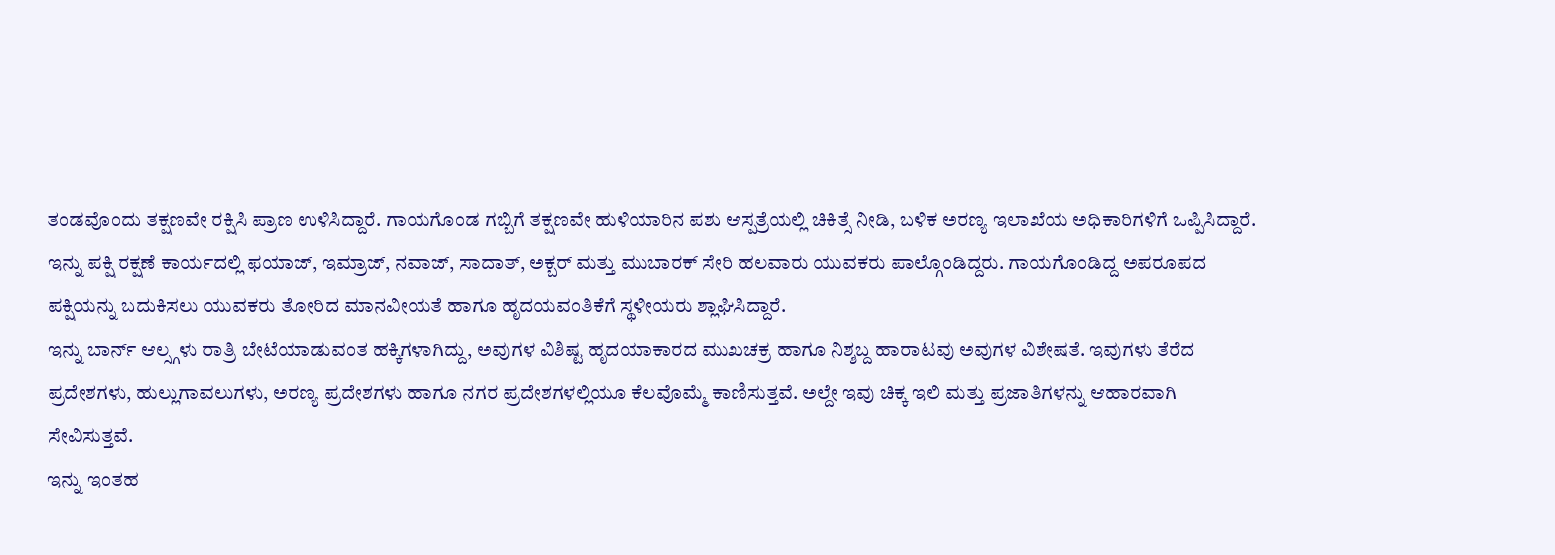ತಂಡವೊಂದು ತಕ್ಷಣವೇ ರಕ್ಷಿಸಿ ಪ್ರಾಣ ಉಳಿಸಿದ್ದಾರೆ. ಗಾಯಗೊಂಡ ಗಬ್ಬಿಗೆ ತಕ್ಷಣವೇ ಹುಳಿಯಾರಿನ ಪಶು ಆಸ್ಪತ್ರೆಯಲ್ಲಿ ಚಿಕಿತ್ಸೆ ನೀಡಿ, ಬಳಿಕ ಅರಣ್ಯ ಇಲಾಖೆಯ ಅಧಿಕಾರಿಗಳಿಗೆ ಒಪ್ಪಿಸಿದ್ದಾರೆ.
ಇನ್ನು ಪಕ್ಷಿ ರಕ್ಷಣೆ ಕಾರ್ಯದಲ್ಲಿ ಫಯಾಜ್, ಇಮ್ರಾಜ್, ನವಾಜ್, ಸಾದಾತ್, ಅಕ್ಬರ್ ಮತ್ತು ಮುಬಾರಕ್ ಸೇರಿ ಹಲವಾರು ಯುವಕರು ಪಾಲ್ಗೊಂಡಿದ್ದರು. ಗಾಯಗೊಂಡಿದ್ದ ಅಪರೂಪದ ಪಕ್ಷಿಯನ್ನು ಬದುಕಿಸಲು ಯುವಕರು ತೋರಿದ ಮಾನವೀಯತೆ ಹಾಗೂ ಹೃದಯವಂತಿಕೆಗೆ ಸ್ಥಳೀಯರು ಶ್ಲಾಘಿಸಿದ್ದಾರೆ.
ಇನ್ನು ಬಾರ್ನ್ ಆಲ್ಸ್ಗಳು ರಾತ್ರಿ ಬೇಟೆಯಾಡುವಂತ ಹಕ್ಕಿಗಳಾಗಿದ್ದು, ಅವುಗಳ ವಿಶಿಷ್ಟ ಹೃದಯಾಕಾರದ ಮುಖಚಕ್ರ ಹಾಗೂ ನಿಶ್ಶಬ್ದ ಹಾರಾಟವು ಅವುಗಳ ವಿಶೇಷತೆ. ಇವುಗಳು ತೆರೆದ ಪ್ರದೇಶಗಳು, ಹುಲ್ಲುಗಾವಲುಗಳು, ಅರಣ್ಯ ಪ್ರದೇಶಗಳು ಹಾಗೂ ನಗರ ಪ್ರದೇಶಗಳಲ್ಲಿಯೂ ಕೆಲವೊಮ್ಮೆ ಕಾಣಿಸುತ್ತವೆ. ಅಲ್ದೇ ಇವು ಚಿಕ್ಕ ಇಲಿ ಮತ್ತು ಪ್ರಜಾತಿಗಳನ್ನು ಆಹಾರವಾಗಿ ಸೇವಿಸುತ್ತವೆ.
ಇನ್ನು ಇಂತಹ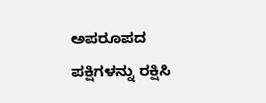ಅಪರೂಪದ ಪಕ್ಷಿಗಳನ್ನು ರಕ್ಷಿಸಿ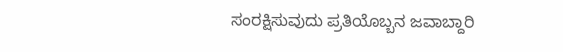ಸಂರಕ್ಷಿಸುವುದು ಪ್ರತಿಯೊಬ್ಬನ ಜವಾಬ್ದಾರಿ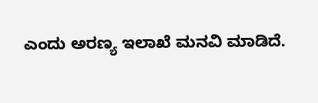ಎಂದು ಅರಣ್ಯ ಇಲಾಖೆ ಮನವಿ ಮಾಡಿದೆ.